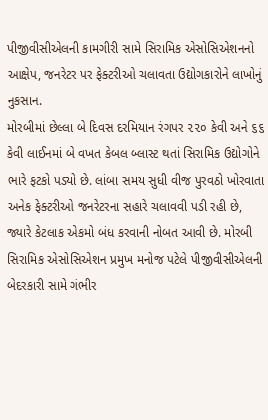પીજીવીસીએલની કામગીરી સામે સિરામિક એસોસિએશનનો આક્ષેપ, જનરેટર પર ફેક્ટરીઓ ચલાવતા ઉદ્યોગકારોને લાખોનું નુકસાન.
મોરબીમાં છેલ્લા બે દિવસ દરમિયાન રંગપર ૨૨૦ કેવી અને ૬૬ કેવી લાઈનમાં બે વખત કેબલ બ્લાસ્ટ થતાં સિરામિક ઉદ્યોગોને ભારે ફટકો પડ્યો છે. લાંબા સમય સુધી વીજ પુરવઠો ખોરવાતા અનેક ફેક્ટરીઓ જનરેટરના સહારે ચલાવવી પડી રહી છે, જ્યારે કેટલાક એકમો બંધ કરવાની નોબત આવી છે. મોરબી સિરામિક એસોસિએશન પ્રમુખ મનોજ પટેલે પીજીવીસીએલની બેદરકારી સામે ગંભીર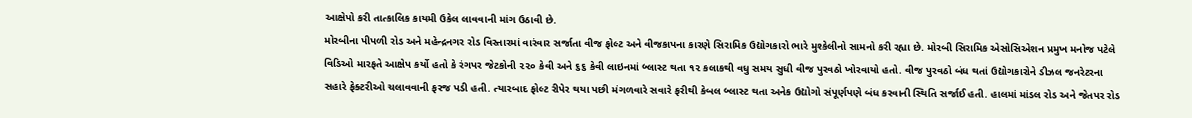આક્ષેપો કરી તાત્કાલિક કાયમી ઉકેલ લાવવાની માંગ ઉઠાવી છે.
મોરબીના પીપળી રોડ અને મહેન્દ્રનગર રોડ વિસ્તારમાં વારંવાર સર્જાતા વીજ ફોલ્ટ અને વીજકાપના કારણે સિરામિક ઉદ્યોગકારો ભારે મુશ્કેલીનો સામનો કરી રહ્યા છે. મોરબી સિરામિક એસોસિએશન પ્રમુખ મનોજ પટેલે વિડિઓ મારફતે આક્ષેપ કર્યો હતો કે રંગપર જેટકોની ૨૨૦ કેવી અને ૬૬ કેવી લાઇનમાં બ્લાસ્ટ થતા ૧૨ કલાકથી વધુ સમય સુધી વીજ પુરવઠો ખોરવાયો હતો. વીજ પુરવઠો બંધ થતાં ઉદ્યોગકારોને ડીઝલ જનરેટરના સહારે ફેક્ટરીઓ ચલાવવાની ફરજ પડી હતી. ત્યારબાદ ફોલ્ટ રીપેર થયા પછી મંગળવારે સવારે ફરીથી કેબલ બ્લાસ્ટ થતા અનેક ઉદ્યોગો સંપૂર્ણપણે બંધ કરવાની સ્થિતિ સર્જાઈ હતી. હાલમાં માંડલ રોડ અને જેતપર રોડ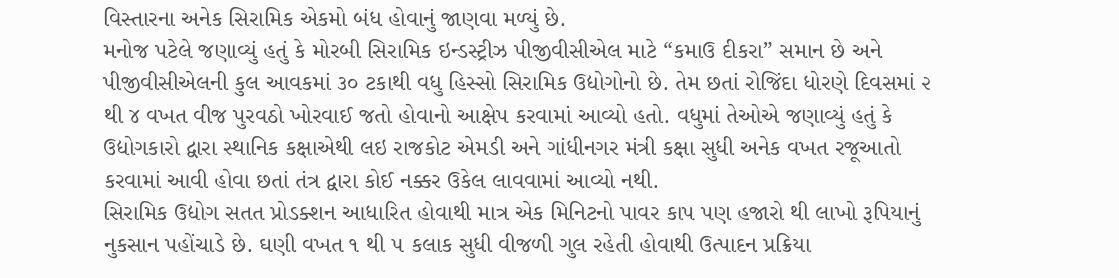વિસ્તારના અનેક સિરામિક એકમો બંધ હોવાનું જાણવા મળ્યું છે.
મનોજ પટેલે જણાવ્યું હતું કે મોરબી સિરામિક ઇન્ડસ્ટ્રીઝ પીજીવીસીએલ માટે “કમાઉ દીકરા” સમાન છે અને પીજીવીસીએલની કુલ આવકમાં ૩૦ ટકાથી વધુ હિસ્સો સિરામિક ઉદ્યોગોનો છે. તેમ છતાં રોજિંદા ધોરણે દિવસમાં ૨ થી ૪ વખત વીજ પુરવઠો ખોરવાઈ જતો હોવાનો આક્ષેપ કરવામાં આવ્યો હતો. વધુમાં તેઓએ જણાવ્યું હતું કે ઉદ્યોગકારો દ્વારા સ્થાનિક કક્ષાએથી લઇ રાજકોટ એમડી અને ગાંધીનગર મંત્રી કક્ષા સુધી અનેક વખત રજૂઆતો કરવામાં આવી હોવા છતાં તંત્ર દ્વારા કોઈ નક્કર ઉકેલ લાવવામાં આવ્યો નથી.
સિરામિક ઉદ્યોગ સતત પ્રોડક્શન આધારિત હોવાથી માત્ર એક મિનિટનો પાવર કાપ પણ હજારો થી લાખો રૂપિયાનું નુકસાન પહોંચાડે છે. ઘણી વખત ૧ થી ૫ કલાક સુધી વીજળી ગુલ રહેતી હોવાથી ઉત્પાદન પ્રક્રિયા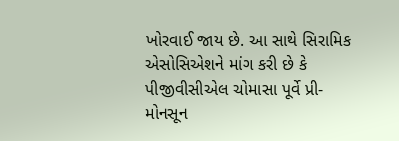ખોરવાઈ જાય છે. આ સાથે સિરામિક એસોસિએશને માંગ કરી છે કે પીજીવીસીએલ ચોમાસા પૂર્વે પ્રી-મોનસૂન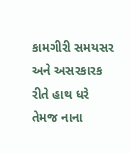કામગીરી સમયસર અને અસરકારક રીતે હાથ ધરે તેમજ નાના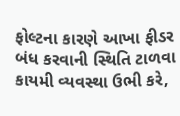ફોલ્ટના કારણે આખા ફીડર બંધ કરવાની સ્થિતિ ટાળવા કાયમી વ્યવસ્થા ઉભી કરે,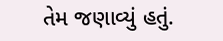તેમ જણાવ્યું હતું.